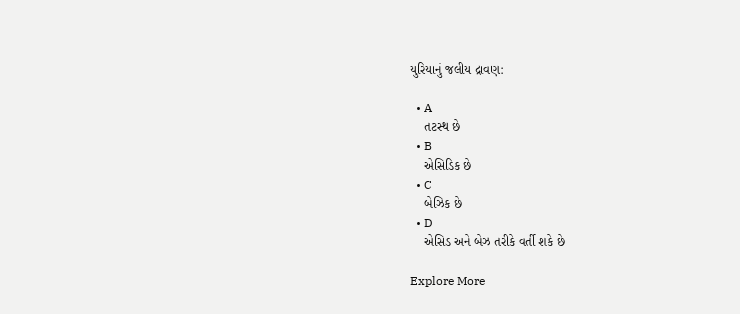યુરિયાનું જલીય દ્રાવણ:

  • A
    તટસ્થ છે
  • B
    એસિડિક છે
  • C
    બેઝિક છે
  • D
    એસિડ અને બેઝ તરીકે વર્તી શકે છે

Explore More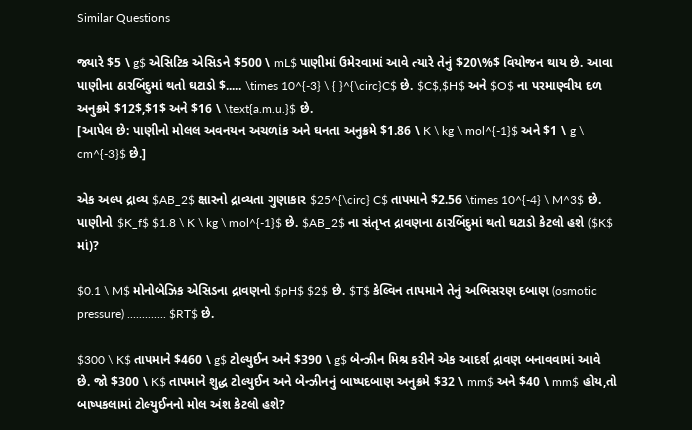Similar Questions

જ્યારે $5 \ g$ એસિટિક એસિડને $500 \ mL$ પાણીમાં ઉમેરવામાં આવે ત્યારે તેનું $20\%$ વિયોજન થાય છે. આવા પાણીના ઠારબિંદુમાં થતો ઘટાડો $..... \times 10^{-3} \ { }^{\circ}C$ છે. $C$,$H$ અને $O$ ના પરમાણ્વીય દળ અનુક્રમે $12$,$1$ અને $16 \ \text{a.m.u.}$ છે.
[આપેલ છે: પાણીનો મોલલ અવનયન અચળાંક અને ઘનતા અનુક્રમે $1.86 \ K \ kg \ mol^{-1}$ અને $1 \ g \ cm^{-3}$ છે.]

એક અલ્પ દ્રાવ્ય $AB_2$ ક્ષારનો દ્રાવ્યતા ગુણાકાર $25^{\circ} C$ તાપમાને $2.56 \times 10^{-4} \ M^3$ છે. પાણીનો $K_f$ $1.8 \ K \ kg \ mol^{-1}$ છે. $AB_2$ ના સંતૃપ્ત દ્રાવણના ઠારબિંદુમાં થતો ઘટાડો કેટલો હશે ($K$ માં)?

$0.1 \ M$ મોનોબેઝિક એસિડના દ્રાવણનો $pH$ $2$ છે. $T$ કેલ્વિન તાપમાને તેનું અભિસરણ દબાણ (osmotic pressure) ............. $RT$ છે.

$300 \ K$ તાપમાને $460 \ g$ ટોલ્યુઈન અને $390 \ g$ બેન્ઝીન મિશ્ર કરીને એક આદર્શ દ્રાવણ બનાવવામાં આવે છે. જો $300 \ K$ તાપમાને શુદ્ધ ટોલ્યુઈન અને બેન્ઝીનનું બાષ્પદબાણ અનુક્રમે $32 \ mm$ અને $40 \ mm$ હોય,તો બાષ્પકલામાં ટોલ્યુઈનનો મોલ અંશ કેટલો હશે?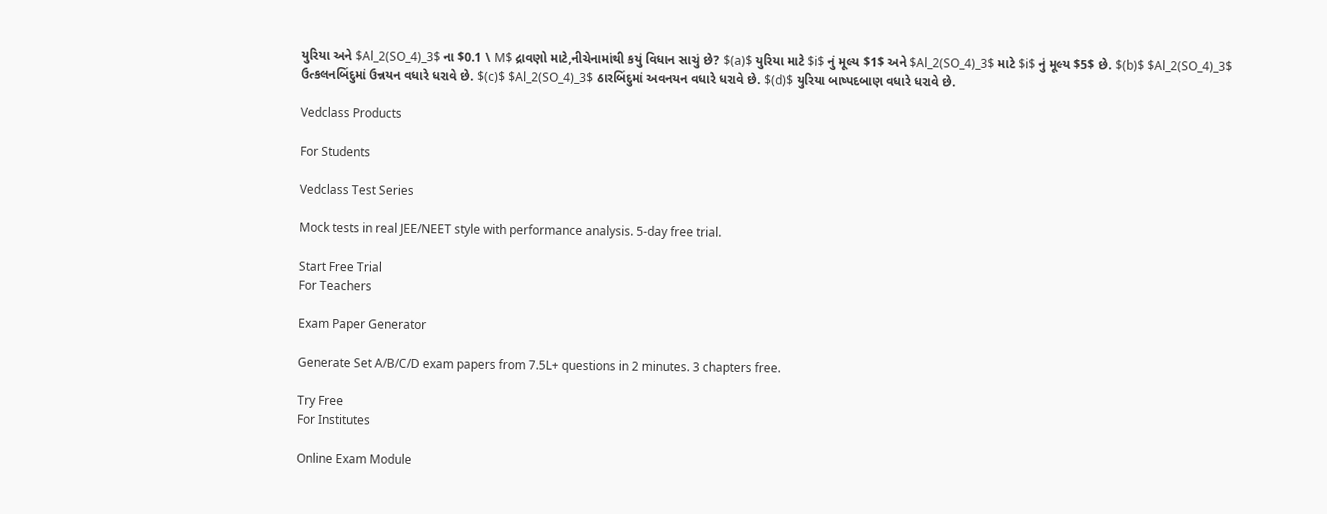યુરિયા અને $Al_2(SO_4)_3$ ના $0.1 \ M$ દ્રાવણો માટે,નીચેનામાંથી કયું વિધાન સાચું છે? $(a)$ યુરિયા માટે $i$ નું મૂલ્ય $1$ અને $Al_2(SO_4)_3$ માટે $i$ નું મૂલ્ય $5$ છે. $(b)$ $Al_2(SO_4)_3$ ઉત્કલનબિંદુમાં ઉન્નયન વધારે ધરાવે છે. $(c)$ $Al_2(SO_4)_3$ ઠારબિંદુમાં અવનયન વધારે ધરાવે છે. $(d)$ યુરિયા બાષ્પદબાણ વધારે ધરાવે છે.

Vedclass Products

For Students

Vedclass Test Series

Mock tests in real JEE/NEET style with performance analysis. 5-day free trial.

Start Free Trial
For Teachers

Exam Paper Generator

Generate Set A/B/C/D exam papers from 7.5L+ questions in 2 minutes. 3 chapters free.

Try Free
For Institutes

Online Exam Module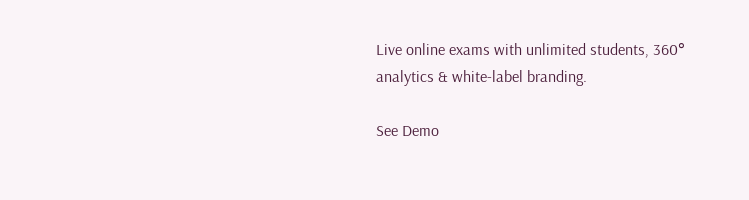Live online exams with unlimited students, 360° analytics & white-label branding.

See Demo